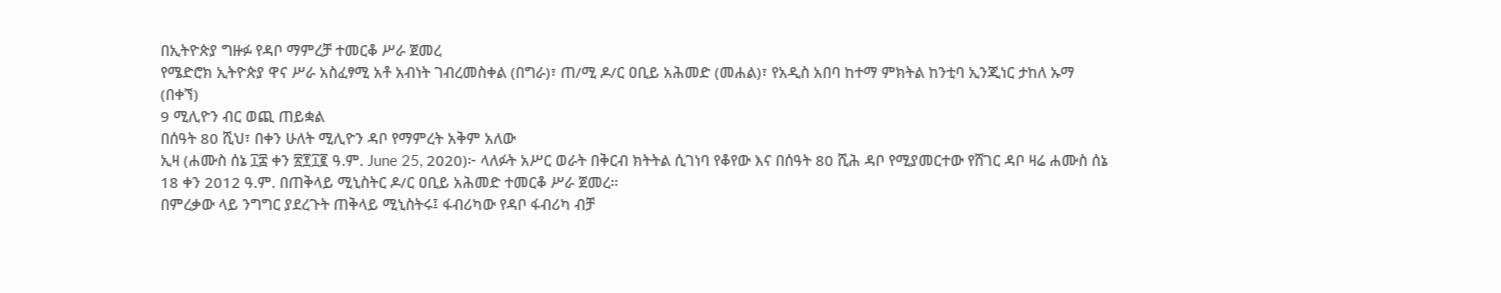በኢትዮጵያ ግዙፉ የዳቦ ማምረቻ ተመርቆ ሥራ ጀመረ
የሜድሮክ ኢትዮጵያ ዋና ሥራ አስፈፃሚ አቶ አብነት ገብረመስቀል (በግራ)፣ ጠ/ሚ ዶ/ር ዐቢይ አሕመድ (መሐል)፣ የአዲስ አበባ ከተማ ምክትል ከንቲባ ኢንጂነር ታከለ ኡማ (በቀኘ)
9 ሚሊዮን ብር ወጪ ጠይቋል
በሰዓት 80 ሺህ፣ በቀን ሁለት ሚሊዮን ዳቦ የማምረት አቅም አለው
ኢዛ (ሐሙስ ሰኔ ፲፰ ቀን ፳፻፲፪ ዓ.ም. June 25, 2020)፦ ላለፉት አሥር ወራት በቅርብ ክትትል ሲገነባ የቆየው እና በሰዓት 80 ሺሕ ዳቦ የሚያመርተው የሸገር ዳቦ ዛሬ ሐሙስ ሰኔ 18 ቀን 2012 ዓ.ም. በጠቅላይ ሚኒስትር ዶ/ር ዐቢይ አሕመድ ተመርቆ ሥራ ጀመረ።
በምረቃው ላይ ንግግር ያደረጉት ጠቅላይ ሚኒስትሩ፤ ፋብሪካው የዳቦ ፋብሪካ ብቻ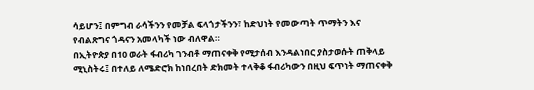ሳይሆን፤ በምግብ ራሳችንን የመቻል ፍላጎታችንን፣ ከድህነት የመውጣት ጥማትን እና የብልጽግና ጎዳናን አመላካች ነው ብለዋል።
በኢትዮጵያ በ10 ወራት ፋብሪካ ገንብቶ ማጠናቀቅ የሚታሰብ እንዳልነበር ያስታወሱት ጠቅላይ ሚኒስትሩ፤ በተለይ ለሜድሮክ ከነበረበት ድክመት ተላቅቆ ፋብሪካውን በዚህ ፍጥነት ማጠናቀቅ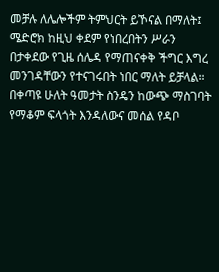መቻሉ ለሌሎችም ትምህርት ይኾናል በማለት፤ ሜድሮክ ከዚህ ቀደም የነበረበትን ሥራን በታቀደው የጊዜ ሰሌዳ የማጠናቀቅ ችግር እግረ መንገዳቸውን የተናገሩበት ነበር ማለት ይቻላል።
በቀጣዩ ሁለት ዓመታት ስንዴን ከውጭ ማስገባት የማቆም ፍላጎት እንዳለውና መሰል የዳቦ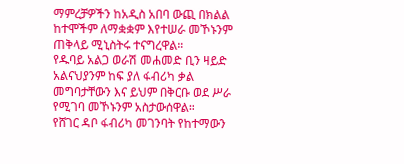ማምረቻዎችን ከአዲስ አበባ ውጪ በክልል ከተሞችም ለማቋቋም እየተሠራ መኾኑንም ጠቅላይ ሚኒስትሩ ተናግረዋል።
የዱባይ አልጋ ወራሽ መሐመድ ቢን ዛይድ አልናህያንም ከፍ ያለ ፋብሪካ ቃል መግባታቸውን እና ይህም በቅርቡ ወደ ሥራ የሚገባ መኾኑንም አስታውሰዋል።
የሸገር ዳቦ ፋብሪካ መገንባት የከተማውን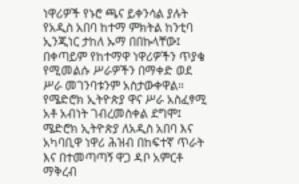ነዋሪዎች የኑሮ ጫና ይቀንሳል ያሉት የአዲስ አበባ ከተማ ምክትል ከንቲባ ኢንጂነር ታከለ ኡማ በበኩላቸው፤ በቀጣይም የከተማዋ ነዋሪዎችን ጥያቄ የሚመልሱ ሥራዎችን በማቀድ ወደ ሥራ መገንባቱንም አስታውቀዋል።
የሜድሮክ ኢትዮጵያ ዋና ሥራ አስፈፃሚ አቶ አብነት ገብረመስቀል ደግሞ፤ ሜድሮክ ኢትዮጵያ ለአዲስ አበባ እና አካባቢዋ ነዋሪ ሕዝብ በከፍተኛ ጥራት እና በተመጣጣኝ ዋጋ ዳቦ አምርቶ ማቅረብ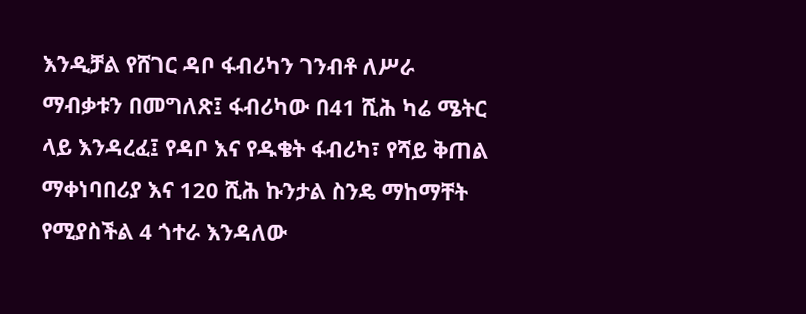እንዲቻል የሸገር ዳቦ ፋብሪካን ገንብቶ ለሥራ ማብቃቱን በመግለጽ፤ ፋብሪካው በ41 ሺሕ ካሬ ሜትር ላይ እንዳረፈ፤ የዳቦ እና የዱቄት ፋብሪካ፣ የሻይ ቅጠል ማቀነባበሪያ እና 120 ሺሕ ኩንታል ስንዴ ማከማቸት የሚያስችል 4 ጎተራ እንዳለው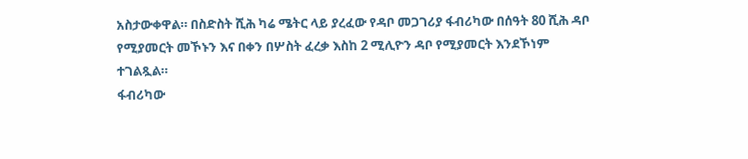አስታውቀዋል። በስድስት ሺሕ ካሬ ሜትር ላይ ያረፈው የዳቦ መጋገሪያ ፋብሪካው በሰዓት 80 ሺሕ ዳቦ የሚያመርት መኾኑን እና በቀን በሦስት ፈረቃ እስከ 2 ሚሊዮን ዳቦ የሚያመርት እንደኾነም ተገልጿል።
ፋብሪካው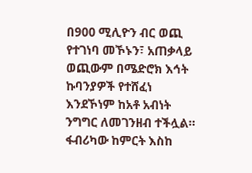በ900 ሚሊዮን ብር ወጪ የተገነባ መኾኑን፣ አጠቃላይ ወጪውም በሜድሮክ እኅት ኩባንያዎች የተሸፈነ እንደኾነም ከአቶ አብነት ንግግር ለመገንዘብ ተችሏል። ፋብሪካው ከምርት እስከ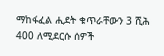ማከፋፈል ሒደት ቁጥራቸውን 3 ሺሕ 400 ለሚደርሱ ሰዎች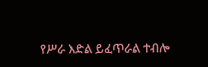የሥራ እድል ይፈጥራል ተብሎ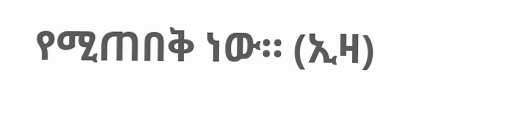የሚጠበቅ ነው። (ኢዛ)